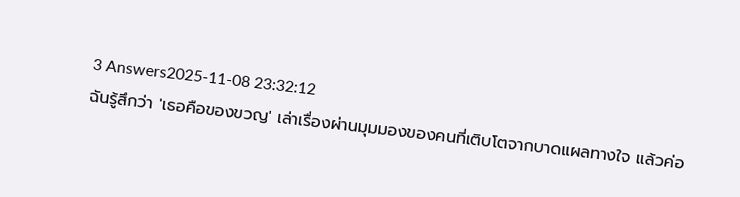3 Answers2025-11-08 23:32:12
ฉันรู้สึกว่า 'เธอคือของขวญ' เล่าเรื่องผ่านมุมมองของคนที่เติบโตจากบาดแผลทางใจ แล้วค่อ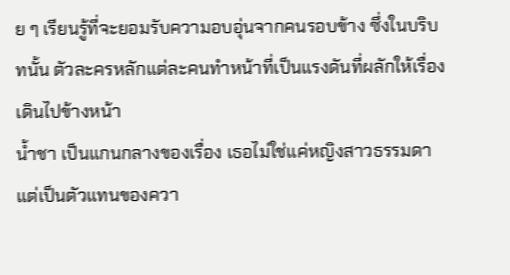ย ๆ เรียนรู้ที่จะยอมรับความอบอุ่นจากคนรอบข้าง ซึ่งในบริบทนั้น ตัวละครหลักแต่ละคนทำหน้าที่เป็นแรงดันที่ผลักให้เรื่องเดินไปข้างหน้า
น้ำชา เป็นแกนกลางของเรื่อง เธอไม่ใช่แค่หญิงสาวธรรมดา แต่เป็นตัวแทนของควา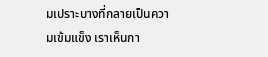มเปราะบางที่กลายเป็นความเข้มแข็ง เราเห็นกา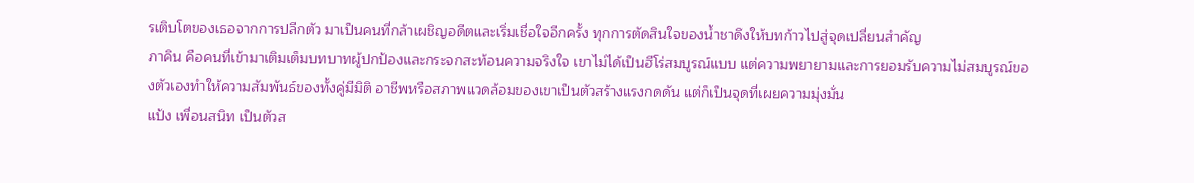รเติบโตของเธอจากการปลีกตัว มาเป็นคนที่กล้าเผชิญอดีตและเริ่มเชื่อใจอีกครั้ง ทุกการตัดสินใจของน้ำชาดึงให้บทก้าวไปสู่จุดเปลี่ยนสำคัญ
ภาคิน คือคนที่เข้ามาเติมเต็มบทบาทผู้ปกป้องและกระจกสะท้อนความจริงใจ เขาไม่ได้เป็นฮีโร่สมบูรณ์แบบ แต่ความพยายามและการยอมรับความไม่สมบูรณ์ของตัวเองทำให้ความสัมพันธ์ของทั้งคู่มีมิติ อาชีพหรือสภาพแวดล้อมของเขาเป็นตัวสร้างแรงกดดัน แต่ก็เป็นจุดที่เผยความมุ่งมั่น
แป้ง เพื่อนสนิท เป็นตัวส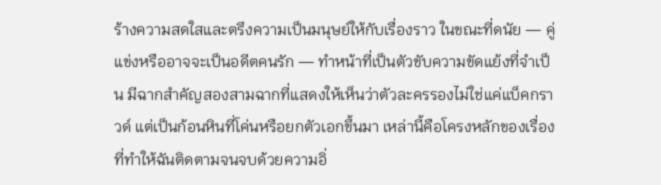ร้างความสดใสและตรึงความเป็นมนุษย์ให้กับเรื่องราว ในขณะที่ดนัย — คู่แข่งหรืออาจจะเป็นอดีตคนรัก — ทำหน้าที่เป็นตัวขับความขัดแย้งที่จำเป็น มีฉากสำคัญสองสามฉากที่แสดงให้เห็นว่าตัวละครรองไม่ใช่แค่แบ็คกราวด์ แต่เป็นก้อนหินที่โค่นหรือยกตัวเอกขึ้นมา เหล่านี้คือโครงหลักของเรื่องที่ทำให้ฉันติดตามจนจบด้วยความอิ่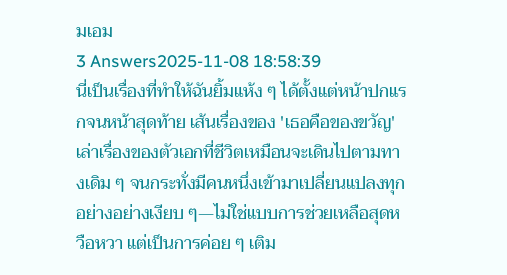มเอม
3 Answers2025-11-08 18:58:39
นี่เป็นเรื่องที่ทำให้ฉันยิ้มแห้ง ๆ ได้ตั้งแต่หน้าปกแรกจนหน้าสุดท้าย เส้นเรื่องของ 'เธอคือของขวัญ' เล่าเรื่องของตัวเอกที่ชีวิตเหมือนจะเดินไปตามทางเดิม ๆ จนกระทั่งมีคนหนึ่งเข้ามาเปลี่ยนแปลงทุกอย่างอย่างเงียบ ๆ—ไม่ใช่แบบการช่วยเหลือสุดหวือหวา แต่เป็นการค่อย ๆ เติม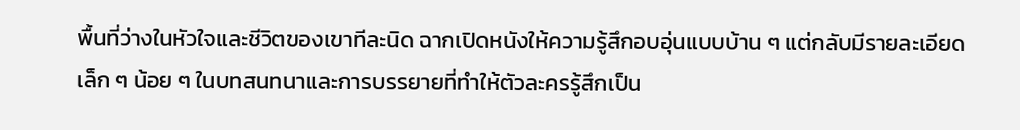พื้นที่ว่างในหัวใจและชีวิตของเขาทีละนิด ฉากเปิดหนังให้ความรู้สึกอบอุ่นแบบบ้าน ๆ แต่กลับมีรายละเอียดเล็ก ๆ น้อย ๆ ในบทสนทนาและการบรรยายที่ทำให้ตัวละครรู้สึกเป็น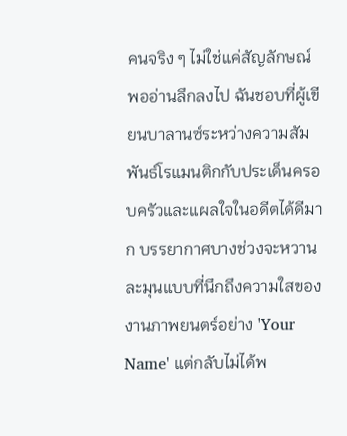คนจริง ๆ ไม่ใช่แค่สัญลักษณ์
พออ่านลึกลงไป ฉันชอบที่ผู้เขียนบาลานซ์ระหว่างความสัมพันธ์โรแมนติกกับประเด็นครอบครัวและแผลใจในอดีตได้ดีมาก บรรยากาศบางช่วงจะหวานละมุนแบบที่นึกถึงความใสของงานภาพยนตร์อย่าง 'Your Name' แต่กลับไม่ได้พ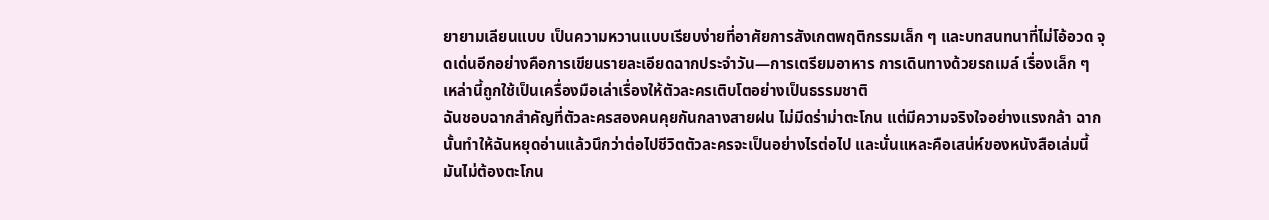ยายามเลียนแบบ เป็นความหวานแบบเรียบง่ายที่อาศัยการสังเกตพฤติกรรมเล็ก ๆ และบทสนทนาที่ไม่โอ้อวด จุดเด่นอีกอย่างคือการเขียนรายละเอียดฉากประจำวัน—การเตรียมอาหาร การเดินทางด้วยรถเมล์ เรื่องเล็ก ๆ เหล่านี้ถูกใช้เป็นเครื่องมือเล่าเรื่องให้ตัวละครเติบโตอย่างเป็นธรรมชาติ
ฉันชอบฉากสำคัญที่ตัวละครสองคนคุยกันกลางสายฝน ไม่มีดร่าม่าตะโกน แต่มีความจริงใจอย่างแรงกล้า ฉากนั้นทำให้ฉันหยุดอ่านแล้วนึกว่าต่อไปชีวิตตัวละครจะเป็นอย่างไรต่อไป และนั่นแหละคือเสน่ห์ของหนังสือเล่มนี้ มันไม่ต้องตะโกน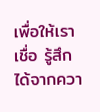เพื่อให้เราเชื่อ รู้สึกได้จากควา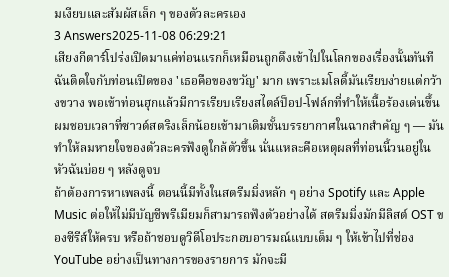มเงียบและสัมผัสเล็ก ๆ ของตัวละครเอง
3 Answers2025-11-08 06:29:21
เสียงกีตาร์โปร่งเปิดมาแค่ท่อนแรกก็เหมือนถูกดึงเข้าไปในโลกของเรื่องนั้นทันที
ฉันติดใจกับท่อนเปิดของ 'เธอคือของขวัญ' มาก เพราะเมโลดี้มันเรียบง่ายแต่กว้างขวาง พอเข้าท่อนฮุกแล้วมีการเรียบเรียงสไตล์ป็อป-โฟล์กที่ทำให้เนื้อร้องเด่นขึ้น ผมชอบเวลาที่ซาวด์สตริงเล็กน้อยเข้ามาเติมชั้นบรรยากาศในฉากสำคัญ ๆ — มันทำให้ลมหายใจของตัวละครฟังดูใกล้ตัวขึ้น นั่นแหละคือเหตุผลที่ท่อนนี้วนอยู่ในหัวฉันบ่อย ๆ หลังดูจบ
ถ้าต้องการหาเพลงนี้ ตอนนี้มีทั้งในสตรีมมิ่งหลัก ๆ อย่าง Spotify และ Apple Music ต่อให้ไม่มีบัญชีพรีเมียมก็สามารถฟังตัวอย่างได้ สตรีมมิ่งมักมีลิสต์ OST ของซีรีส์ให้ครบ หรือถ้าชอบดูวิดีโอประกอบอารมณ์แบบเต็ม ๆ ให้เข้าไปที่ช่อง YouTube อย่างเป็นทางการของรายการ มักจะมี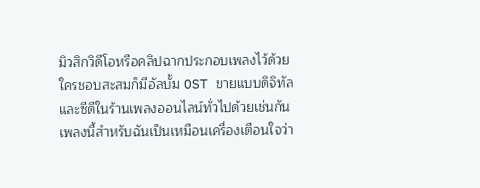มิวสิกวิดีโอหรือคลิปฉากประกอบเพลงไว้ด้วย ใครชอบสะสมก็มีอัลบั้ม OST ขายแบบดิจิทัลและซีดีในร้านเพลงออนไลน์ทั่วไปด้วยเช่นกัน
เพลงนี้สำหรับฉันเป็นเหมือนเครื่องเตือนใจว่า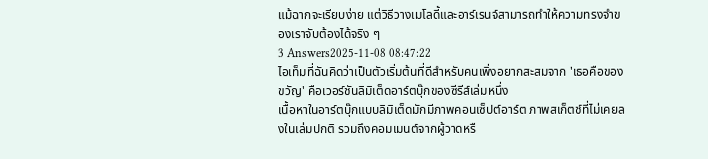แม้ฉากจะเรียบง่าย แต่วิธีวางเมโลดี้และอาร์เรนจ์สามารถทำให้ความทรงจำของเราจับต้องได้จริง ๆ
3 Answers2025-11-08 08:47:22
ไอเท็มที่ฉันคิดว่าเป็นตัวเริ่มต้นที่ดีสำหรับคนเพิ่งอยากสะสมจาก 'เธอคือของขวัญ' คือเวอร์ชันลิมิเต็ดอาร์ตบุ๊กของซีรีส์เล่มหนึ่ง
เนื้อหาในอาร์ตบุ๊กแบบลิมิเต็ดมักมีภาพคอนเซ็ปต์อาร์ต ภาพสเก็ตช์ที่ไม่เคยลงในเล่มปกติ รวมถึงคอมเมนต์จากผู้วาดหรื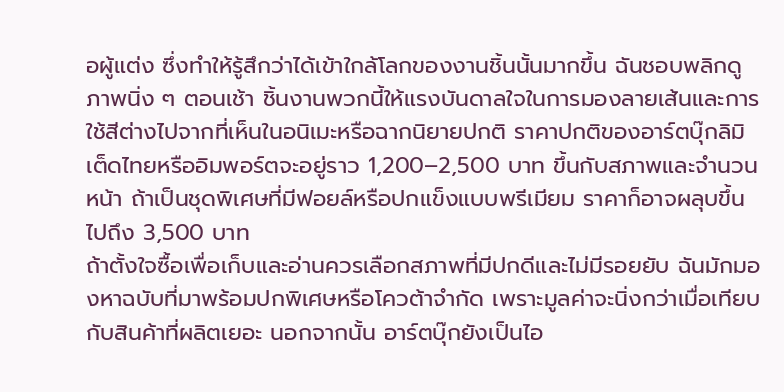อผู้แต่ง ซึ่งทำให้รู้สึกว่าได้เข้าใกล้โลกของงานชิ้นนั้นมากขึ้น ฉันชอบพลิกดูภาพนิ่ง ๆ ตอนเช้า ชิ้นงานพวกนี้ให้แรงบันดาลใจในการมองลายเส้นและการใช้สีต่างไปจากที่เห็นในอนิเมะหรือฉากนิยายปกติ ราคาปกติของอาร์ตบุ๊กลิมิเต็ดไทยหรืออิมพอร์ตจะอยู่ราว 1,200–2,500 บาท ขึ้นกับสภาพและจำนวนหน้า ถ้าเป็นชุดพิเศษที่มีฟอยล์หรือปกแข็งแบบพรีเมียม ราคาก็อาจผลุบขึ้นไปถึง 3,500 บาท
ถ้าตั้งใจซื้อเพื่อเก็บและอ่านควรเลือกสภาพที่มีปกดีและไม่มีรอยยับ ฉันมักมองหาฉบับที่มาพร้อมปกพิเศษหรือโควต้าจำกัด เพราะมูลค่าจะนิ่งกว่าเมื่อเทียบกับสินค้าที่ผลิตเยอะ นอกจากนั้น อาร์ตบุ๊กยังเป็นไอ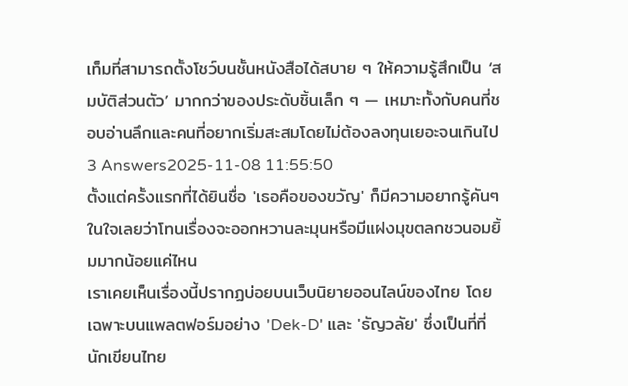เท็มที่สามารถตั้งโชว์บนชั้นหนังสือได้สบาย ๆ ให้ความรู้สึกเป็น ‘สมบัติส่วนตัว’ มากกว่าของประดับชิ้นเล็ก ๆ — เหมาะทั้งกับคนที่ชอบอ่านลึกและคนที่อยากเริ่มสะสมโดยไม่ต้องลงทุนเยอะจนเกินไป
3 Answers2025-11-08 11:55:50
ตั้งแต่ครั้งแรกที่ได้ยินชื่อ 'เธอคือของขวัญ' ก็มีความอยากรู้คันๆ ในใจเลยว่าโทนเรื่องจะออกหวานละมุนหรือมีแฝงมุขตลกชวนอมยิ้มมากน้อยแค่ไหน
เราเคยเห็นเรื่องนี้ปรากฏบ่อยบนเว็บนิยายออนไลน์ของไทย โดยเฉพาะบนแพลตฟอร์มอย่าง 'Dek-D' และ 'ธัญวลัย' ซึ่งเป็นที่ที่นักเขียนไทย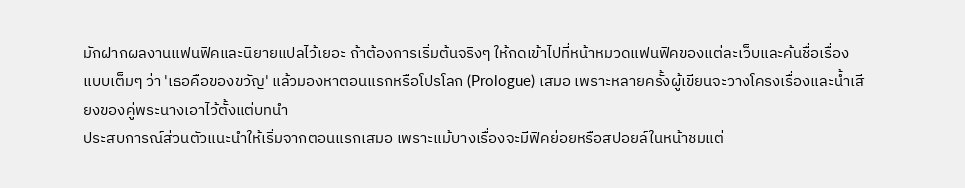มักฝากผลงานแฟนฟิคและนิยายแปลไว้เยอะ ถ้าต้องการเริ่มต้นจริงๆ ให้กดเข้าไปที่หน้าหมวดแฟนฟิคของแต่ละเว็บและค้นชื่อเรื่องแบบเต็มๆ ว่า 'เธอคือของขวัญ' แล้วมองหาตอนแรกหรือโปรโลก (Prologue) เสมอ เพราะหลายครั้งผู้เขียนจะวางโครงเรื่องและน้ำเสียงของคู่พระนางเอาไว้ตั้งแต่บทนำ
ประสบการณ์ส่วนตัวแนะนำให้เริ่มจากตอนแรกเสมอ เพราะแม้บางเรื่องจะมีฟิคย่อยหรือสปอยล์ในหน้าชมแต่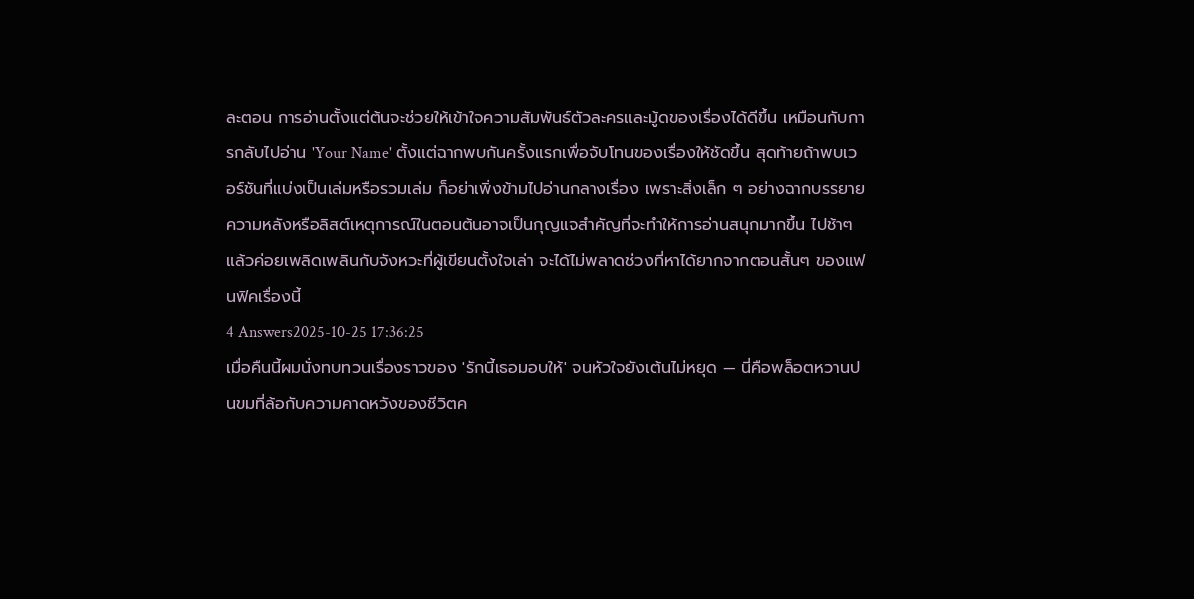ละตอน การอ่านตั้งแต่ต้นจะช่วยให้เข้าใจความสัมพันธ์ตัวละครและมู้ดของเรื่องได้ดีขึ้น เหมือนกับการกลับไปอ่าน 'Your Name' ตั้งแต่ฉากพบกันครั้งแรกเพื่อจับโทนของเรื่องให้ชัดขึ้น สุดท้ายถ้าพบเวอร์ชันที่แบ่งเป็นเล่มหรือรวมเล่ม ก็อย่าเพิ่งข้ามไปอ่านกลางเรื่อง เพราะสิ่งเล็ก ๆ อย่างฉากบรรยายความหลังหรือลิสต์เหตุการณ์ในตอนต้นอาจเป็นกุญแจสำคัญที่จะทำให้การอ่านสนุกมากขึ้น ไปช้าๆ แล้วค่อยเพลิดเพลินกับจังหวะที่ผู้เขียนตั้งใจเล่า จะได้ไม่พลาดช่วงที่หาได้ยากจากตอนสั้นๆ ของแฟนฟิคเรื่องนี้
4 Answers2025-10-25 17:36:25
เมื่อคืนนี้ผมนั่งทบทวนเรื่องราวของ 'รักนี้เธอมอบให้' จนหัวใจยังเต้นไม่หยุด — นี่คือพล็อตหวานปนขมที่ล้อกับความคาดหวังของชีวิตค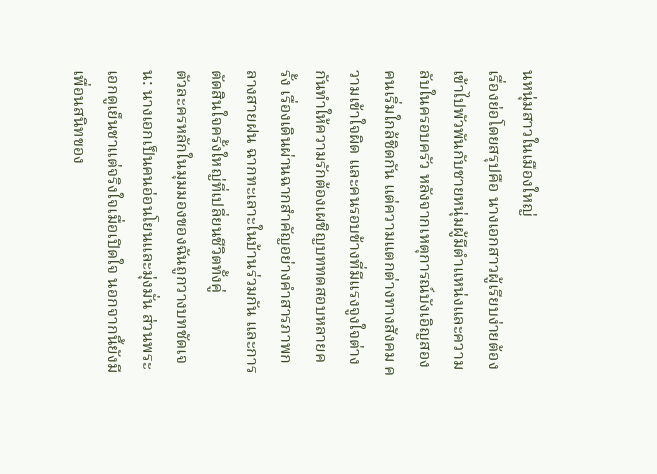นหนุ่มสาวในเมืองใหญ่
เรื่องย่อโดยสรุปคือ นางเอกสาวผู้เรียบง่ายต้องเข้าไปพัวพันกับชายหนุ่มผู้มีตำแหน่งและความลับในครอบครัว หลังจากเหตุการณ์บังเอิญสองคนเริ่มใกล้ชิดกัน แต่ความแตกต่างทางสังคม ความเข้าใจผิด และคนรอบข้างที่มีแรงจูงใจต่างกันทำให้ความรักต้องเผชิญบททดสอบหลายครั้ง เรื่องเดินผ่านฉากสำคัญอย่างคำสารภาพกลางสายฝน ฉากทะเลาะในบ้านร่วมกัน และการตัดสินใจครั้งใหญ่ที่เปลี่ยนชีวิตทั้งคู่
ตัวละครหลักในมุมมองของฉันถูกวางบทชัดเจน: นางเอกเป็นคนอ่อนโยนและมุ่งมั่น ส่วนพระเอกดูเย็นชาแต่จริงใจเมื่อเปิดใจ นอกจากนี้ยังมีเพื่อนสนิทของ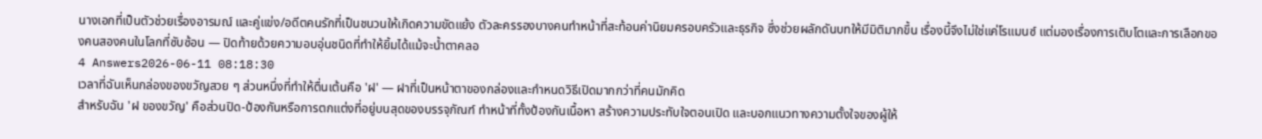นางเอกที่เป็นตัวช่วยเรื่องอารมณ์ และคู่แข่ง/อดีตคนรักที่เป็นชนวนให้เกิดความขัดแย้ง ตัวละครรองบางคนทำหน้าที่สะท้อนค่านิยมครอบครัวและธุรกิจ ซึ่งช่วยผลักดันบทให้มีมิติมากขึ้น เรื่องนี้จึงไม่ใช่แค่โรแมนซ์ แต่มองเรื่องการเติบโตและการเลือกของคนสองคนในโลกที่ซับซ้อน — ปิดท้ายด้วยความอบอุ่นชนิดที่ทำให้ยิ้มได้แม้จะน้ำตาคลอ
4 Answers2026-06-11 08:18:30
เวลาที่ฉันเห็นกล่องของขวัญสวย ๆ ส่วนหนึ่งที่ทำให้ตื่นเต้นคือ 'ฝ' — ฝาที่เป็นหน้าตาของกล่องและกำหนดวิธีเปิดมากกว่าที่คนมักคิด
สำหรับฉัน 'ฝ ของขวัญ' คือส่วนปิด-ป้องกันหรือการตกแต่งที่อยู่บนสุดของบรรจุภัณฑ์ ทำหน้าที่ทั้งป้องกันเนื้อหา สร้างความประทับใจตอนเปิด และบอกแนวทางความตั้งใจของผู้ให้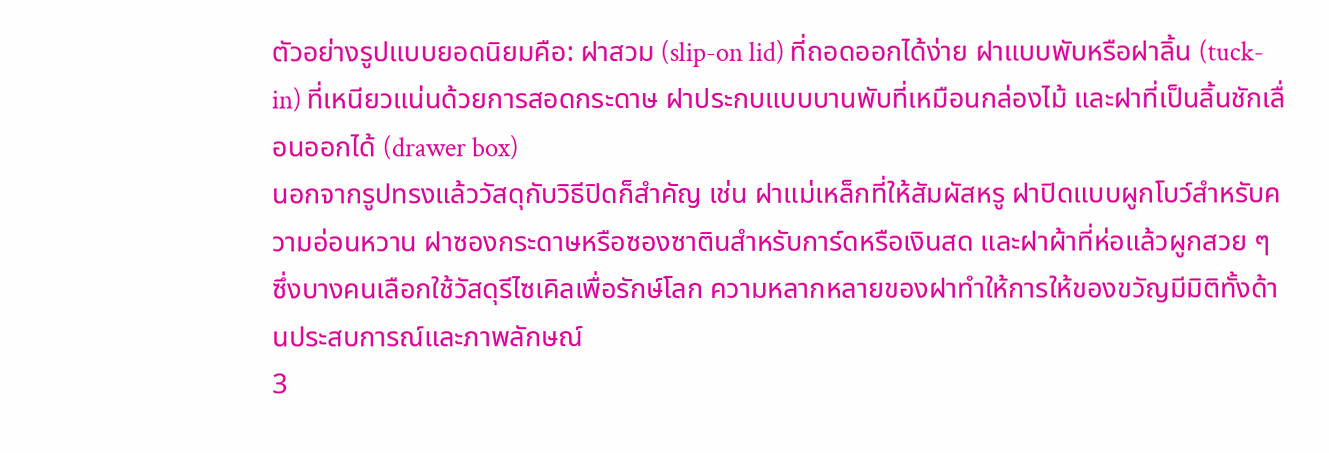ตัวอย่างรูปแบบยอดนิยมคือ: ฝาสวม (slip-on lid) ที่ถอดออกได้ง่าย ฝาแบบพับหรือฝาลิ้น (tuck-in) ที่เหนียวแน่นด้วยการสอดกระดาษ ฝาประกบแบบบานพับที่เหมือนกล่องไม้ และฝาที่เป็นลิ้นชักเลื่อนออกได้ (drawer box)
นอกจากรูปทรงแล้ววัสดุกับวิธีปิดก็สำคัญ เช่น ฝาแม่เหล็กที่ให้สัมผัสหรู ฝาปิดแบบผูกโบว์สำหรับความอ่อนหวาน ฝาซองกระดาษหรือซองซาตินสำหรับการ์ดหรือเงินสด และฝาผ้าที่ห่อแล้วผูกสวย ๆ ซึ่งบางคนเลือกใช้วัสดุรีไซเคิลเพื่อรักษ์โลก ความหลากหลายของฝาทำให้การให้ของขวัญมีมิติทั้งด้านประสบการณ์และภาพลักษณ์
3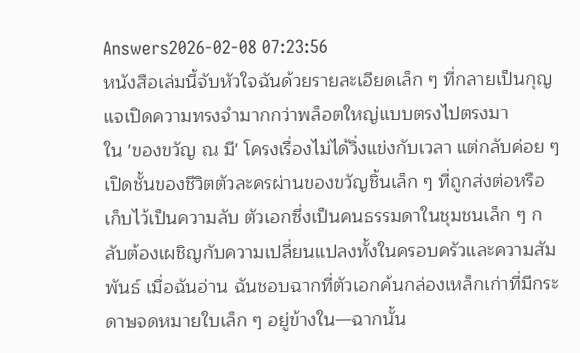Answers2026-02-08 07:23:56
หนังสือเล่มนี้จับหัวใจฉันด้วยรายละเอียดเล็ก ๆ ที่กลายเป็นกุญแจเปิดความทรงจำมากกว่าพล็อตใหญ่แบบตรงไปตรงมา
ใน 'ของขวัญ ณ มี' โครงเรื่องไม่ได้วิ่งแข่งกับเวลา แต่กลับค่อย ๆ เปิดชั้นของชีวิตตัวละครผ่านของขวัญชิ้นเล็ก ๆ ที่ถูกส่งต่อหรือเก็บไว้เป็นความลับ ตัวเอกซึ่งเป็นคนธรรมดาในชุมชนเล็ก ๆ กลับต้องเผชิญกับความเปลี่ยนแปลงทั้งในครอบครัวและความสัมพันธ์ เมื่อฉันอ่าน ฉันชอบฉากที่ตัวเอกค้นกล่องเหล็กเก่าที่มีกระดาษจดหมายใบเล็ก ๆ อยู่ข้างใน—ฉากนั้น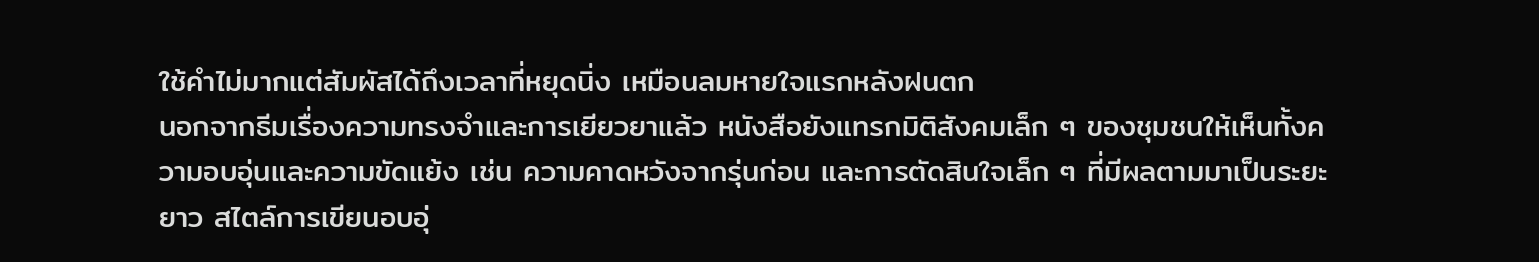ใช้คำไม่มากแต่สัมผัสได้ถึงเวลาที่หยุดนิ่ง เหมือนลมหายใจแรกหลังฝนตก
นอกจากธีมเรื่องความทรงจำและการเยียวยาแล้ว หนังสือยังแทรกมิติสังคมเล็ก ๆ ของชุมชนให้เห็นทั้งความอบอุ่นและความขัดแย้ง เช่น ความคาดหวังจากรุ่นก่อน และการตัดสินใจเล็ก ๆ ที่มีผลตามมาเป็นระยะยาว สไตล์การเขียนอบอุ่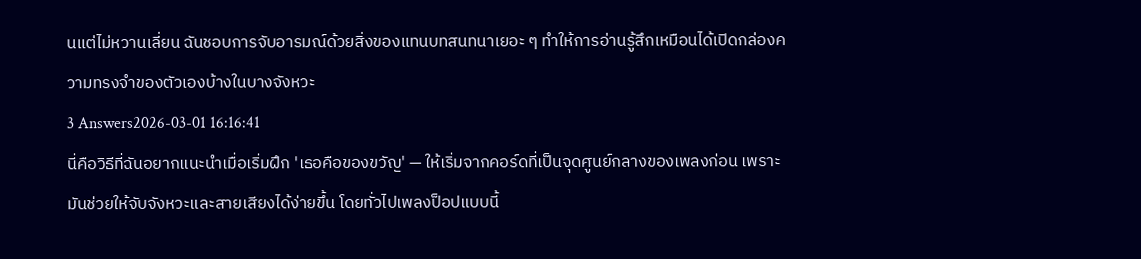นแต่ไม่หวานเลี่ยน ฉันชอบการจับอารมณ์ด้วยสิ่งของแทนบทสนทนาเยอะ ๆ ทำให้การอ่านรู้สึกเหมือนได้เปิดกล่องความทรงจำของตัวเองบ้างในบางจังหวะ
3 Answers2026-03-01 16:16:41
นี่คือวิธีที่ฉันอยากแนะนำเมื่อเริ่มฝึก 'เธอคือของขวัญ' — ให้เริ่มจากคอร์ดที่เป็นจุดศูนย์กลางของเพลงก่อน เพราะมันช่วยให้จับจังหวะและสายเสียงได้ง่ายขึ้น โดยทั่วไปเพลงป็อปแบบนี้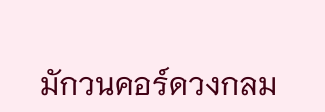มักวนคอร์ดวงกลม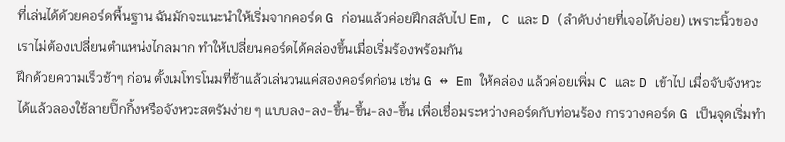ที่เล่นได้ด้วยคอร์ดพื้นฐาน ฉันมักจะแนะนำให้เริ่มจากคอร์ด G ก่อนแล้วค่อยฝึกสลับไป Em, C และ D (ลำดับง่ายที่เจอได้บ่อย) เพราะนิ้วของเราไม่ต้องเปลี่ยนตำแหน่งไกลมาก ทำให้เปลี่ยนคอร์ดได้คล่องขึ้นเมื่อเริ่มร้องพร้อมกัน
ฝึกด้วยความเร็วช้าๆ ก่อน ตั้งเมโทรโนมที่ช้าแล้วเล่นวนแค่สองคอร์ดก่อน เช่น G ↔ Em ให้คล่อง แล้วค่อยเพิ่ม C และ D เข้าไป เมื่อจับจังหวะได้แล้วลองใช้ลายปิ๊กกิ้งหรือจังหวะสตรัมง่าย ๆ แบบลง-ลง-ขึ้น-ขึ้น-ลง-ขึ้น เพื่อเชื่อมระหว่างคอร์ดกับท่อนร้อง การวางคอร์ด G เป็นจุดเริ่มทำ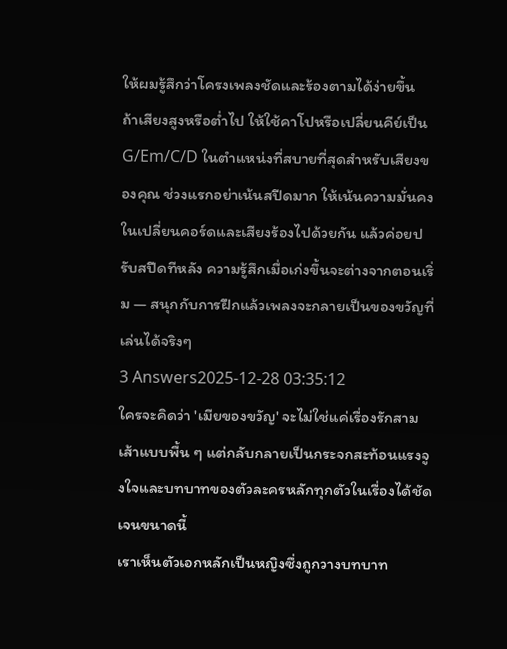ให้ผมรู้สึกว่าโครงเพลงชัดและร้องตามได้ง่ายขึ้น
ถ้าเสียงสูงหรือต่ำไป ให้ใช้คาโปหรือเปลี่ยนคีย์เป็น G/Em/C/D ในตำแหน่งที่สบายที่สุดสำหรับเสียงของคุณ ช่วงแรกอย่าเน้นสปีดมาก ให้เน้นความมั่นคงในเปลี่ยนคอร์ดและเสียงร้องไปด้วยกัน แล้วค่อยปรับสปีดทีหลัง ความรู้สึกเมื่อเก่งขึ้นจะต่างจากตอนเริ่ม — สนุกกับการฝึกแล้วเพลงจะกลายเป็นของขวัญที่เล่นได้จริงๆ
3 Answers2025-12-28 03:35:12
ใครจะคิดว่า 'เมียของขวัญ' จะไม่ใช่แค่เรื่องรักสามเส้าแบบพื้น ๆ แต่กลับกลายเป็นกระจกสะท้อนแรงจูงใจและบทบาทของตัวละครหลักทุกตัวในเรื่องได้ชัดเจนขนาดนี้
เราเห็นตัวเอกหลักเป็นหญิงซึ่งถูกวางบทบาท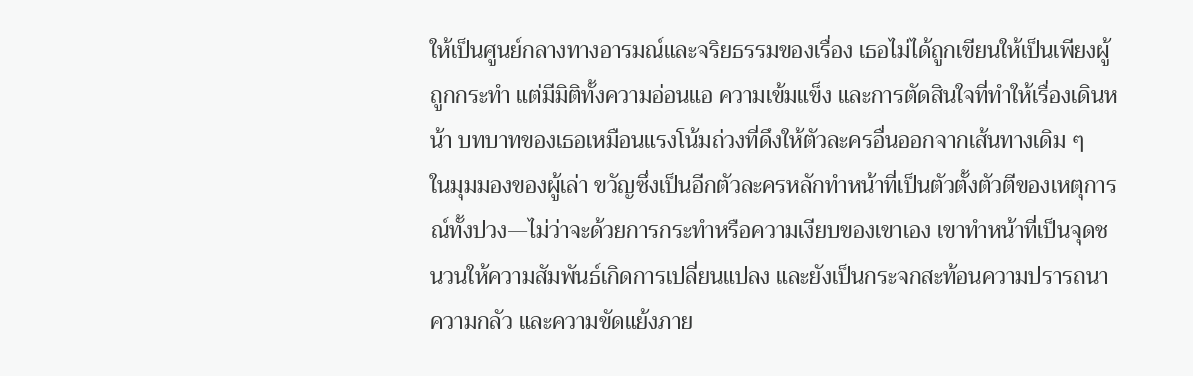ให้เป็นศูนย์กลางทางอารมณ์และจริยธรรมของเรื่อง เธอไม่ได้ถูกเขียนให้เป็นเพียงผู้ถูกกระทำ แต่มีมิติทั้งความอ่อนแอ ความเข้มแข็ง และการตัดสินใจที่ทำให้เรื่องเดินหน้า บทบาทของเธอเหมือนแรงโน้มถ่วงที่ดึงให้ตัวละครอื่นออกจากเส้นทางเดิม ๆ
ในมุมมองของผู้เล่า ขวัญซึ่งเป็นอีกตัวละครหลักทำหน้าที่เป็นตัวตั้งตัวตีของเหตุการณ์ทั้งปวง—ไม่ว่าจะด้วยการกระทำหรือความเงียบของเขาเอง เขาทำหน้าที่เป็นจุดชนวนให้ความสัมพันธ์เกิดการเปลี่ยนแปลง และยังเป็นกระจกสะท้อนความปรารถนา ความกลัว และความขัดแย้งภาย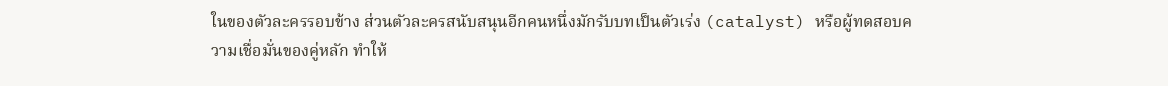ในของตัวละครรอบข้าง ส่วนตัวละครสนับสนุนอีกคนหนึ่งมักรับบทเป็นตัวเร่ง (catalyst) หรือผู้ทดสอบความเชื่อมั่นของคู่หลัก ทำให้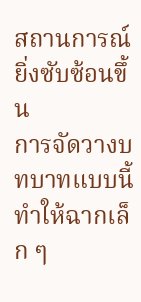สถานการณ์ยิ่งซับซ้อนขึ้น
การจัดวางบทบาทแบบนี้ทำให้ฉากเล็ก ๆ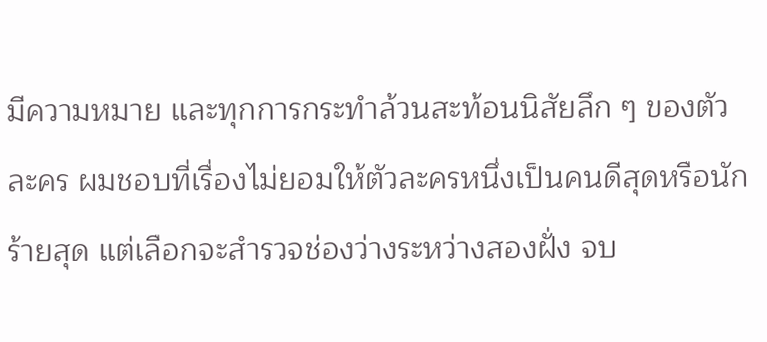มีความหมาย และทุกการกระทำล้วนสะท้อนนิสัยลึก ๆ ของตัวละคร ผมชอบที่เรื่องไม่ยอมให้ตัวละครหนึ่งเป็นคนดีสุดหรือนักร้ายสุด แต่เลือกจะสำรวจช่องว่างระหว่างสองฝั่ง จบ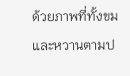ด้วยภาพที่ทั้งขมและหวานตามป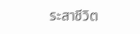ระสาชีวิต